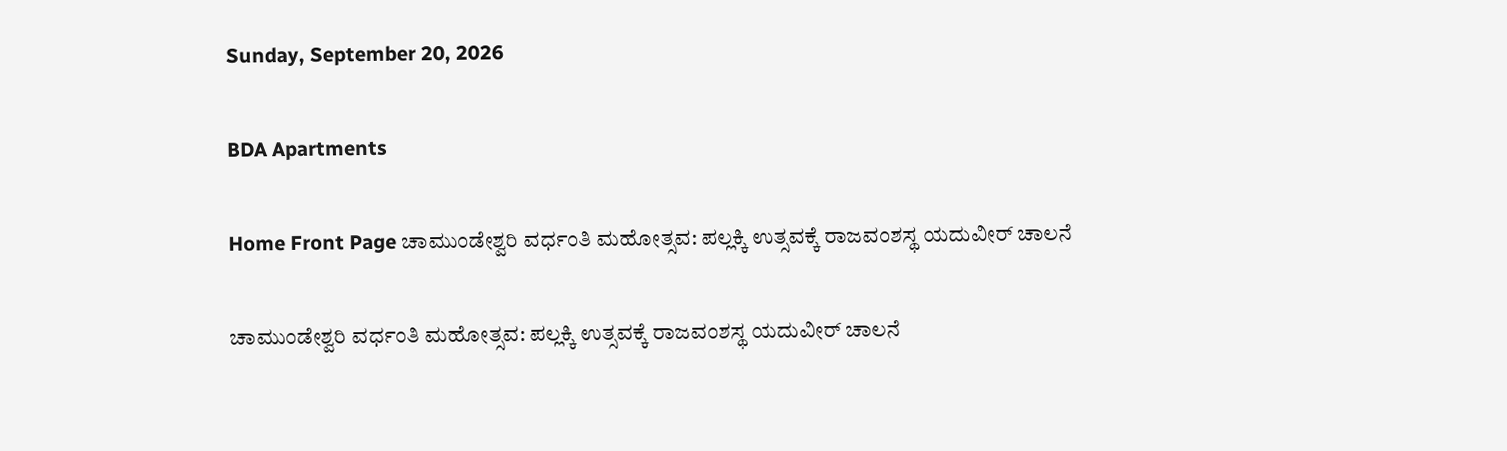Sunday, September 20, 2026

BDA Apartments

Home Front Page ಚಾಮುಂಡೇಶ್ವರಿ ವರ್ಧಂತಿ ಮಹೋತ್ಸವ: ಪಲ್ಲಕ್ಕಿ ಉತ್ಸವಕ್ಕೆ ರಾಜವಂಶಸ್ಥ ಯದುವೀರ್ ಚಾಲನೆ

ಚಾಮುಂಡೇಶ್ವರಿ ವರ್ಧಂತಿ ಮಹೋತ್ಸವ: ಪಲ್ಲಕ್ಕಿ ಉತ್ಸವಕ್ಕೆ ರಾಜವಂಶಸ್ಥ ಯದುವೀರ್ ಚಾಲನೆ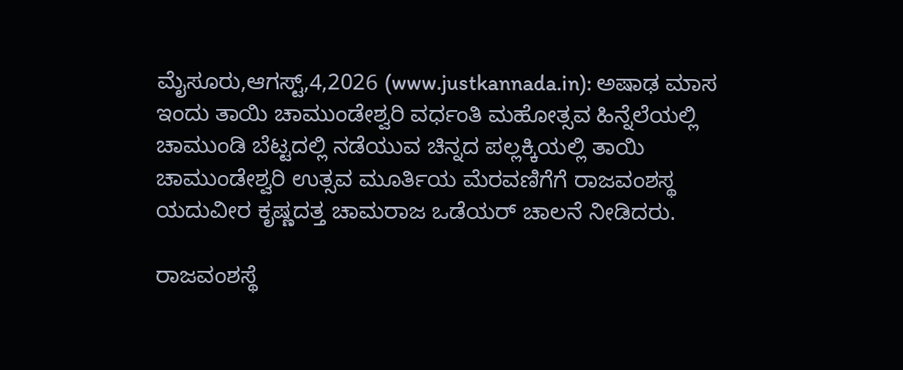ಮೈಸೂರು,ಆಗಸ್ಟ್,4,2026 (www.justkannada.in): ಅಷಾಢ ಮಾಸ ಇಂದು ತಾಯಿ ಚಾಮುಂಡೇಶ್ವರಿ ವರ್ಧಂತಿ ಮಹೋತ್ಸವ ಹಿನ್ನೆಲೆಯಲ್ಲಿ ಚಾಮುಂಡಿ ಬೆಟ್ಟದಲ್ಲಿ ನಡೆಯುವ ಚಿನ್ನದ ಪಲ್ಲಕ್ಕಿಯಲ್ಲಿ ತಾಯಿ ಚಾಮುಂಡೇಶ್ವರಿ ಉತ್ಸವ ಮೂರ್ತಿಯ ಮೆರವಣಿಗೆಗೆ ರಾಜವಂಶಸ್ಥ ಯದುವೀರ ಕೃಷ್ಣದತ್ತ ಚಾಮರಾಜ ಒಡೆಯರ್ ಚಾಲನೆ ನೀಡಿದರು.

ರಾಜವಂಶಸ್ಥೆ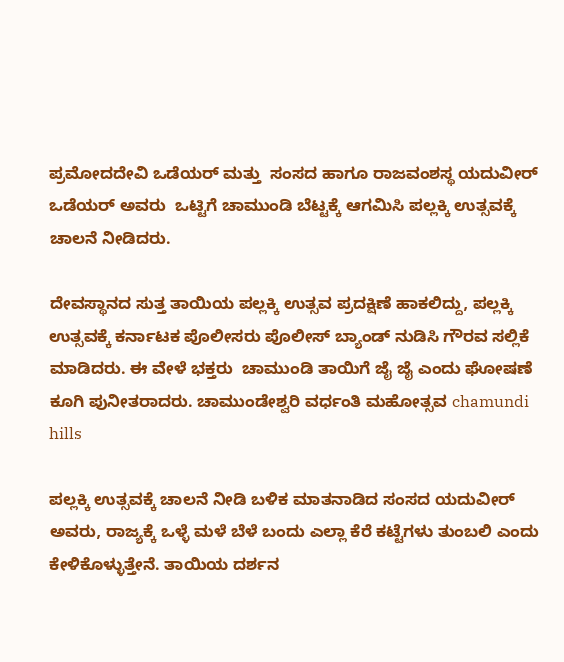ಪ್ರಮೋದದೇವಿ ಒಡೆಯರ್ ಮತ್ತು  ಸಂಸದ ಹಾಗೂ ರಾಜವಂಶಸ್ಥ ಯದುವೀರ್  ಒಡೆಯರ್ ಅವರು  ಒಟ್ಟಿಗೆ ಚಾಮುಂಡಿ ಬೆಟ್ಟಕ್ಕೆ ಆಗಮಿಸಿ ಪಲ್ಲಕ್ಕಿ ಉತ್ಸವಕ್ಕೆ  ಚಾಲನೆ ನೀಡಿದರು.

ದೇವಸ್ಥಾನದ ಸುತ್ತ ತಾಯಿಯ ಪಲ್ಲಕ್ಕಿ ಉತ್ಸವ ಪ್ರದಕ್ಷಿಣೆ ಹಾಕಲಿದ್ದು, ಪಲ್ಲಕ್ಕಿ ಉತ್ಸವಕ್ಕೆ ಕರ್ನಾಟಕ ಪೊಲೀಸರು ಪೊಲೀಸ್ ಬ್ಯಾಂಡ್‌ ನುಡಿಸಿ ಗೌರವ ಸಲ್ಲಿಕೆ ಮಾಡಿದರು. ಈ ವೇಳೆ ಭಕ್ತರು  ಚಾಮುಂಡಿ ತಾಯಿಗೆ ಜೈ ಜೈ ಎಂದು ಘೋಷಣೆ ಕೂಗಿ ಪುನೀತರಾದರು. ಚಾಮುಂಡೇಶ್ವರಿ ವರ್ಧಂತಿ ಮಹೋತ್ಸವ chamundi hills

ಪಲ್ಲಕ್ಕಿ ಉತ್ಸವಕ್ಕೆ ಚಾಲನೆ ನೀಡಿ ಬಳಿಕ ಮಾತನಾಡಿದ ಸಂಸದ ಯದುವೀರ್ ಅವರು, ರಾಜ್ಯಕ್ಕೆ ಒಳ್ಳೆ ಮಳೆ ಬೆಳೆ ಬಂದು ಎಲ್ಲಾ ಕೆರೆ ಕಟ್ಟೆಗಳು ತುಂಬಲಿ ಎಂದು ಕೇಳಿಕೊಳ್ಳುತ್ತೇನೆ. ತಾಯಿಯ ದರ್ಶನ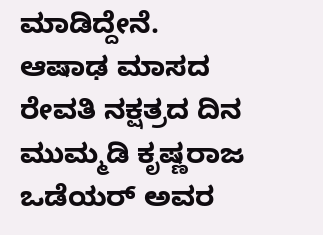ಮಾಡಿದ್ದೇನೆ. ಆಷಾಢ ಮಾಸದ ರೇವತಿ ನಕ್ಷತ್ರದ ದಿನ  ಮುಮ್ಮಡಿ ಕೃಷ್ಣರಾಜ ಒಡೆಯರ್ ಅವರ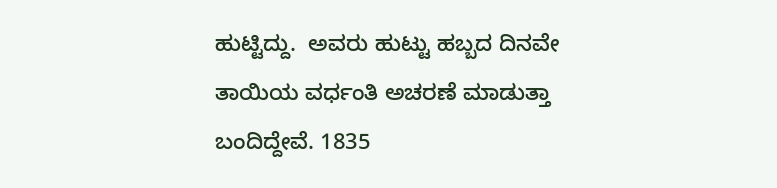ಹುಟ್ಟಿದ್ದು.  ಅವರು ಹುಟ್ಟು ಹಬ್ಬದ ದಿನವೇ ತಾಯಿಯ ವರ್ಧಂತಿ ಅಚರಣೆ ಮಾಡುತ್ತಾ ಬಂದಿದ್ದೇವೆ. 1835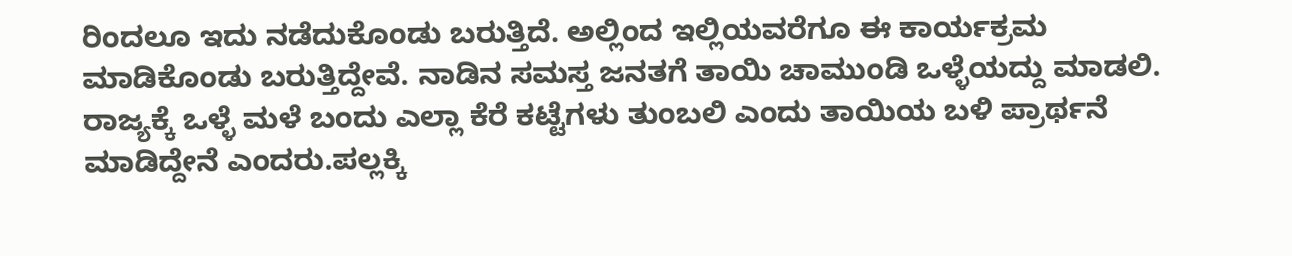ರಿಂದಲೂ ಇದು ನಡೆದುಕೊಂಡು ಬರುತ್ತಿದೆ. ಅಲ್ಲಿಂದ ಇಲ್ಲಿಯವರೆಗೂ ಈ ಕಾರ್ಯಕ್ರಮ ಮಾಡಿಕೊಂಡು ಬರುತ್ತಿದ್ದೇವೆ. ನಾಡಿನ ಸಮಸ್ತ ಜನತಗೆ ತಾಯಿ ಚಾಮುಂಡಿ ಒಳ್ಳೆಯದ್ದು ಮಾಡಲಿ. ರಾಜ್ಯಕ್ಕೆ ಒಳ್ಳೆ ಮಳೆ ಬಂದು ಎಲ್ಲಾ ಕೆರೆ ಕಟ್ಟೆಗಳು ತುಂಬಲಿ ಎಂದು ತಾಯಿಯ ಬಳಿ ಪ್ರಾರ್ಥನೆ ಮಾಡಿದ್ದೇನೆ ಎಂದರು.ಪಲ್ಲಕ್ಕಿ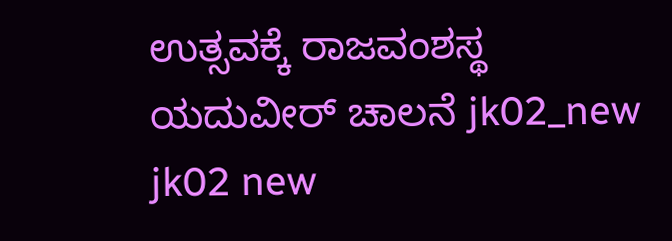ಉತ್ಸವಕ್ಕೆ ರಾಜವಂಶಸ್ಥ ಯದುವೀರ್ ಚಾಲನೆ jk02_new jk02 new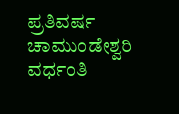ಪ್ರತಿವರ್ಷ ಚಾಮುಂಡೇಶ್ವರಿ ವರ್ಧಂತಿ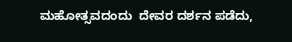ಮಹೋತ್ಸವದಂದು  ದೇವರ ದರ್ಶನ ಪಡೆದು,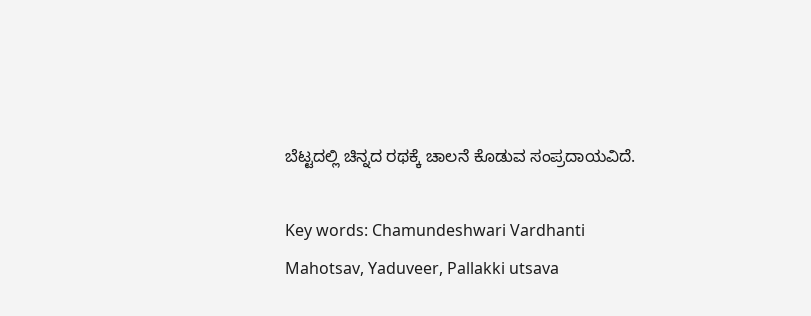ಬೆಟ್ಟದಲ್ಲಿ ಚಿನ್ನದ ರಥಕ್ಕೆ ಚಾಲನೆ ಕೊಡುವ ಸಂಪ್ರದಾಯವಿದೆ.

Key words: Chamundeshwari Vardhanti Mahotsav, Yaduveer, Pallakki utsava